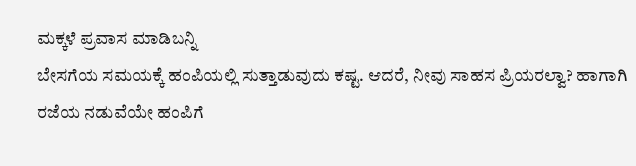ಮಕ್ಕಳೆ ಪ್ರವಾಸ ಮಾಡಿಬನ್ನಿ
ಬೇಸಗೆಯ ಸಮಯಕ್ಕೆ ಹಂಪಿಯಲ್ಲಿ ಸುತ್ತಾಡುವುದು ಕಷ್ಟ. ಆದರೆ, ನೀವು ಸಾಹಸ ಪ್ರಿಯರಲ್ವಾ? ಹಾಗಾಗಿ ರಜೆಯ ನಡುವೆಯೇ ಹಂಪಿಗೆ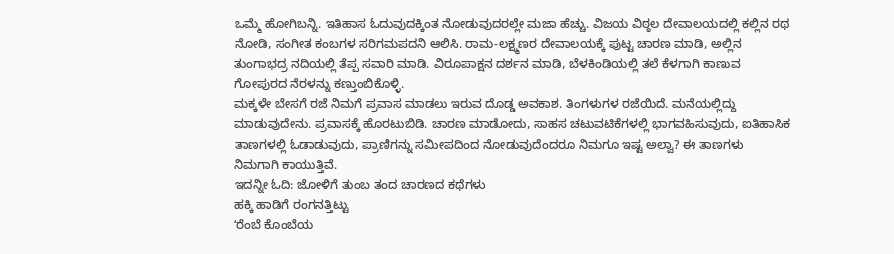ಒಮ್ಮೆ ಹೋಗಿಬನ್ನಿ. ಇತಿಹಾಸ ಓದುವುದಕ್ಕಿಂತ ನೋಡುವುದರಲ್ಲೇ ಮಜಾ ಹೆಚ್ಚು. ವಿಜಯ ವಿಠ್ಠಲ ದೇವಾಲಯದಲ್ಲಿ ಕಲ್ಲಿನ ರಥ ನೋಡಿ, ಸಂಗೀತ ಕಂಬಗಳ ಸರಿಗಮಪದನಿ ಆಲಿಸಿ. ರಾಮ-ಲಕ್ಷ್ಮಣರ ದೇವಾಲಯಕ್ಕೆ ಪುಟ್ಟ ಚಾರಣ ಮಾಡಿ, ಅಲ್ಲಿನ ತುಂಗಾಭದ್ರ ನದಿಯಲ್ಲಿ ತೆಪ್ಪ ಸವಾರಿ ಮಾಡಿ. ವಿರೂಪಾಕ್ಷನ ದರ್ಶನ ಮಾಡಿ, ಬೆಳಕಿಂಡಿಯಲ್ಲಿ ತಲೆ ಕೆಳಗಾಗಿ ಕಾಣುವ ಗೋಪುರದ ನೆರಳನ್ನು ಕಣ್ತುಂಬಿಕೊಳ್ಳಿ.
ಮಕ್ಕಳೇ ಬೇಸಗೆ ರಜೆ ನಿಮಗೆ ಪ್ರವಾಸ ಮಾಡಲು ಇರುವ ದೊಡ್ಡ ಅವಕಾಶ. ತಿಂಗಳುಗಳ ರಜೆಯಿದೆ. ಮನೆಯಲ್ಲಿದ್ದು ಮಾಡುವುದೇನು. ಪ್ರವಾಸಕ್ಕೆ ಹೊರಟುಬಿಡಿ. ಚಾರಣ ಮಾಡೋದು, ಸಾಹಸ ಚಟುವಟಿಕೆಗಳಲ್ಲಿ ಭಾಗವಹಿಸುವುದು, ಐತಿಹಾಸಿಕ ತಾಣಗಳಲ್ಲಿ ಓಡಾಡುವುದು, ಪ್ರಾಣಿಗನ್ನು ಸಮೀಪದಿಂದ ನೋಡುವುದೆಂದರೂ ನಿಮಗೂ ಇಷ್ಟ ಅಲ್ವಾ? ಈ ತಾಣಗಳು ನಿಮಗಾಗಿ ಕಾಯುತ್ತಿವೆ.
ಇದನ್ನೀ ಓದಿ: ಜೋಳಿಗೆ ತುಂಬ ತಂದ ಚಾರಣದ ಕಥೆಗಳು
ಹಕ್ಕಿ ಹಾಡಿಗೆ ರಂಗನತ್ತಿಟ್ಟು
ʻರೆಂಬೆ ಕೊಂಬೆಯ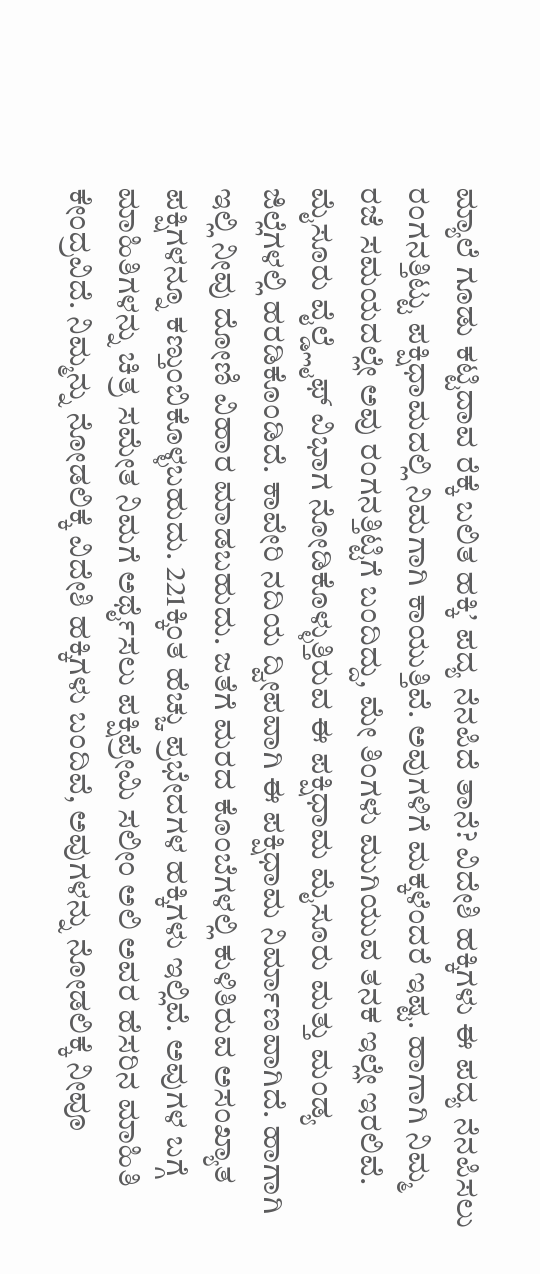ಮ್ಯಾಲೆ ಗೂಡು ಕಟ್ಟಿದಾವ ರೆಕ್ಕೆ ಬಲಿತ ಹಕ್ಕಿʼ ಪದ್ಯ ನೆನಪಿದೆ ತಾನೆ? ವಿದೇಶಿ ಹಕ್ಕಿಗಳು ಈ ಪದ್ಯ ನೆನಪಿಸಲು ರಂಗನತ್ತಿಟ್ಟು ಪಕ್ಷಿಧಾಮದಲ್ಲಿ ನಿಮಗಾಗಿ ಕಾಯುತ್ತಿವೆ. ಅವುಗಳಿಗೆ ಮಕ್ಕಳೆಂದರೆ ಇಷ್ಟ. ಹಾಗಾಗಿ ನಿಮ್ಮ ರಜೆ ಸಮಯದಲ್ಲೇ ಅವು ರಂಗನತ್ತಿಟ್ಟಿಗೆ ಬಂದಿದ್ದು, ಮೇ ತಿಂಗಳು ಮುಗಿಯುವ ತನಕ ಇಲ್ಲೇ ಇರಲಿವೆ. ಮೈಸೂರು ವೈಲ್ಡ್ಲೈಫ್ ವಿಭಾಗ ನೋಡಿಕೊಳ್ಳುತ್ತಿರುವ ಈ ಪಕ್ಷಿಧಾಮ ಮೈಸೂರು ಮತ್ತು ಮಂಡ್ಯ ಜಿಲ್ಲೆಗಳಲ್ಲಿ ಹರಡಿಕೊಂಡಿದೆ. ಕಾವೇರಿ ನದಿಯ ದ್ವೀಪವಾಗಿ ಈ ಪಕ್ಷಿಧಾಮ ನಿರ್ಮಾಣವಾಗಿದೆ. ಹಾಗಾಗಿ ಇಲ್ಲಿ ನೀವು ದೋಣಿ ವಿಹಾರ ಮಾಡಬಹುದು. ಜತೆಗೆ ಮರದ ಕೊಂಬೆಗಳಲ್ಲಿ ಕುಳಿತಿರುವ ಅಸಂಖ್ಯಾತ ಪಕ್ಷಿಗಳನ್ನೂ ಕಣ್ತುಂಬಿಕೊಳ್ಳಬಹುದು. 221ಕ್ಕಿಂತ ಹೆಚ್ಚು ಪ್ರಭೇದಗಳ ಹಕ್ಕಿಗಳು ಇಲ್ಲಿವೆ. ಅವುಗಳ ಬಗ್ಗೆ ಮಾಹಿತಿಗಳನ್ನು ಚಿತ್ರ ಸಮೇತ ನಿಮಗೆ ಅರ್ಥೈಸಲು ಪಕ್ಷಿಪ್ರೇಮಿ ಸಲೀಂ ಅಲಿ ಅವರ ಹೆಸರಿನ ಮಾಹಿತಿ ಕೇಂದ್ರವಿದೆ. ನಿಮ್ಮನ್ನು ನೋಡಲಿಕ್ಕೆ ವಿದೇಶಿ ಹಕ್ಕಿಗಳು ಬಂದಿವೆ, ಅವುಗಳನ್ನು ನೋಡಲಿಕ್ಕೆ ನೀವೂ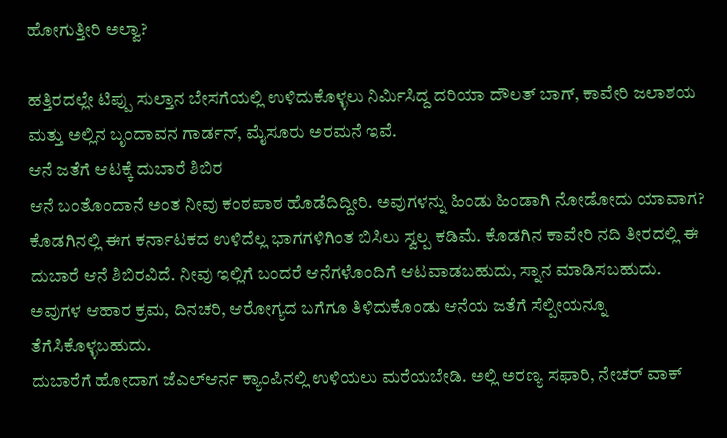ಹೋಗುತ್ತೀರಿ ಅಲ್ವಾ?

ಹತ್ತಿರದಲ್ಲೇ ಟಿಪ್ಪು ಸುಲ್ತಾನ ಬೇಸಗೆಯಲ್ಲಿ ಉಳಿದುಕೊಳ್ಳಲು ನಿರ್ಮಿಸಿದ್ದ ದರಿಯಾ ದೌಲತ್ ಬಾಗ್, ಕಾವೇರಿ ಜಲಾಶಯ ಮತ್ತು ಅಲ್ಲಿನ ಬೃಂದಾವನ ಗಾರ್ಡನ್, ಮೈಸೂರು ಅರಮನೆ ಇವೆ.
ಆನೆ ಜತೆಗೆ ಆಟಕ್ಕೆ ದುಬಾರೆ ಶಿಬಿರ
ಆನೆ ಬಂತೊಂದಾನೆ ಅಂತ ನೀವು ಕಂಠಪಾಠ ಹೊಡೆದಿದ್ದೀರಿ. ಅವುಗಳನ್ನು ಹಿಂಡು ಹಿಂಡಾಗಿ ನೋಡೋದು ಯಾವಾಗ? ಕೊಡಗಿನಲ್ಲಿ ಈಗ ಕರ್ನಾಟಕದ ಉಳಿದೆಲ್ಲ ಭಾಗಗಳಿಗಿಂತ ಬಿಸಿಲು ಸ್ವಲ್ಪ ಕಡಿಮೆ. ಕೊಡಗಿನ ಕಾವೇರಿ ನದಿ ತೀರದಲ್ಲಿ ಈ ದುಬಾರೆ ಆನೆ ಶಿಬಿರವಿದೆ. ನೀವು ಇಲ್ಲಿಗೆ ಬಂದರೆ ಆನೆಗಳೊಂದಿಗೆ ಆಟವಾಡಬಹುದು, ಸ್ನಾನ ಮಾಡಿಸಬಹುದು. ಅವುಗಳ ಆಹಾರ ಕ್ರಮ, ದಿನಚರಿ, ಆರೋಗ್ಯದ ಬಗೆಗೂ ತಿಳಿದುಕೊಂಡು ಆನೆಯ ಜತೆಗೆ ಸೆಲ್ಪೀಯನ್ನೂ ತೆಗೆಸಿಕೊಳ್ಳಬಹುದು.
ದುಬಾರೆಗೆ ಹೋದಾಗ ಜೆಎಲ್ಆರ್ನ ಕ್ಯಾಂಪಿನಲ್ಲಿ ಉಳಿಯಲು ಮರೆಯಬೇಡಿ. ಅಲ್ಲಿ ಅರಣ್ಯ ಸಫಾರಿ, ನೇಚರ್ ವಾಕ್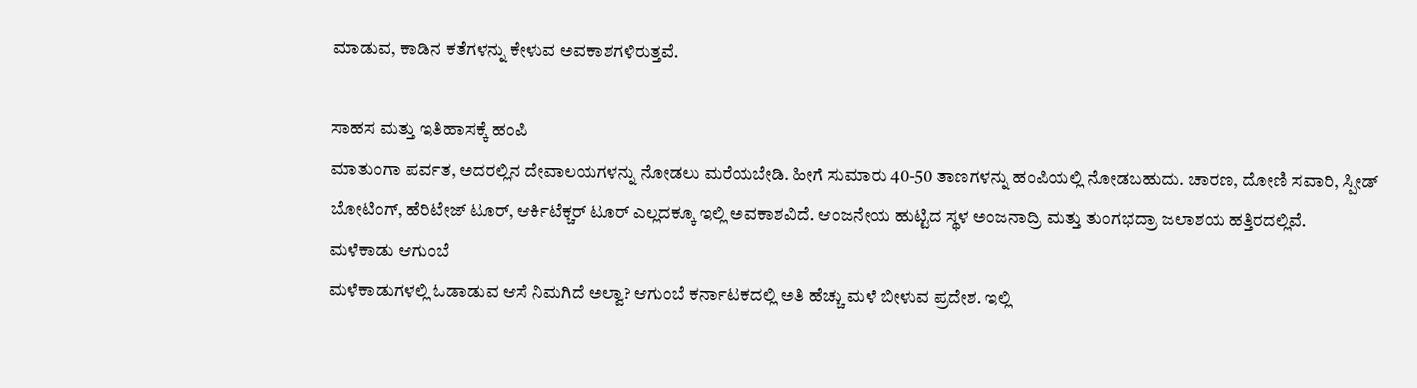ಮಾಡುವ, ಕಾಡಿನ ಕತೆಗಳನ್ನು ಕೇಳುವ ಅವಕಾಶಗಳಿರುತ್ತವೆ.

ಸಾಹಸ ಮತ್ತು ಇತಿಹಾಸಕ್ಕೆ ಹಂಪಿ
ಮಾತುಂಗಾ ಪರ್ವತ, ಅದರಲ್ಲಿನ ದೇವಾಲಯಗಳನ್ನು ನೋಡಲು ಮರೆಯಬೇಡಿ. ಹೀಗೆ ಸುಮಾರು 40-50 ತಾಣಗಳನ್ನು ಹಂಪಿಯಲ್ಲಿ ನೋಡಬಹುದು. ಚಾರಣ, ದೋಣಿ ಸವಾರಿ, ಸ್ಪೀಡ್ ಬೋಟಿಂಗ್, ಹೆರಿಟೇಜ್ ಟೂರ್, ಆರ್ಕಿಟೆಕ್ಚರ್ ಟೂರ್ ಎಲ್ಲದಕ್ಕೂ ಇಲ್ಲಿ ಅವಕಾಶವಿದೆ. ಆಂಜನೇಯ ಹುಟ್ಟಿದ ಸ್ಥಳ ಅಂಜನಾದ್ರಿ ಮತ್ತು ತುಂಗಭದ್ರಾ ಜಲಾಶಯ ಹತ್ತಿರದಲ್ಲಿವೆ.
ಮಳೆಕಾಡು ಆಗುಂಬೆ
ಮಳೆಕಾಡುಗಳಲ್ಲಿ ಓಡಾಡುವ ಆಸೆ ನಿಮಗಿದೆ ಅಲ್ವಾ? ಆಗುಂಬೆ ಕರ್ನಾಟಕದಲ್ಲಿ ಅತಿ ಹೆಚ್ಚು ಮಳೆ ಬೀಳುವ ಪ್ರದೇಶ. ಇಲ್ಲಿ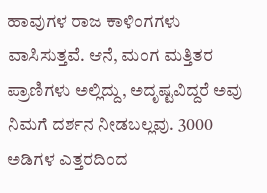ಹಾವುಗಳ ರಾಜ ಕಾಳಿಂಗಗಳು ವಾಸಿಸುತ್ತವೆ. ಆನೆ, ಮಂಗ ಮತ್ತಿತರ ಪ್ರಾಣಿಗಳು ಅಲ್ಲಿದ್ದು, ಅದೃಷ್ಟವಿದ್ದರೆ ಅವು ನಿಮಗೆ ದರ್ಶನ ನೀಡಬಲ್ಲವು. 3000 ಅಡಿಗಳ ಎತ್ತರದಿಂದ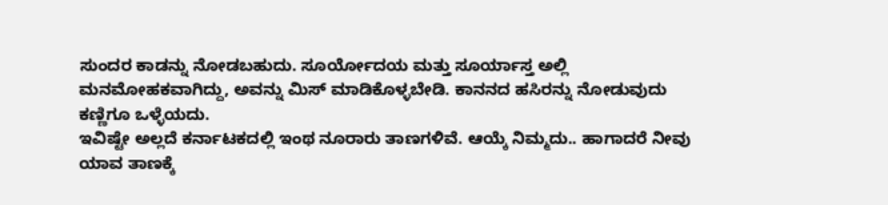ಸುಂದರ ಕಾಡನ್ನು ನೋಡಬಹುದು. ಸೂರ್ಯೋದಯ ಮತ್ತು ಸೂರ್ಯಾಸ್ತ ಅಲ್ಲಿ ಮನಮೋಹಕವಾಗಿದ್ದು, ಅವನ್ನು ಮಿಸ್ ಮಾಡಿಕೊಳ್ಳಬೇಡಿ. ಕಾನನದ ಹಸಿರನ್ನು ನೋಡುವುದು ಕಣ್ಣಿಗೂ ಒಳ್ಳೆಯದು.
ಇವಿಷ್ಟೇ ಅಲ್ಲದೆ ಕರ್ನಾಟಕದಲ್ಲಿ ಇಂಥ ನೂರಾರು ತಾಣಗಳಿವೆ. ಆಯ್ಕೆ ನಿಮ್ಮದು.. ಹಾಗಾದರೆ ನೀವು ಯಾವ ತಾಣಕ್ಕೆ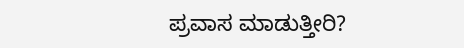ಪ್ರವಾಸ ಮಾಡುತ್ತೀರಿ?